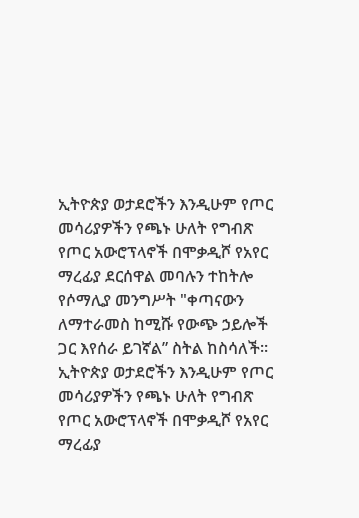ኢትዮጵያ ወታደሮችን እንዲሁም የጦር መሳሪያዎችን የጫኑ ሁለት የግብጽ የጦር አውሮፕላኖች በሞቃዲሾ የአየር ማረፊያ ደርሰዋል መባሉን ተከትሎ የሶማሊያ መንግሥት "ቀጣናውን ለማተራመስ ከሚሹ የውጭ ኃይሎች ጋር እየሰራ ይገኛል” ስትል ከስሳለች።
ኢትዮጵያ ወታደሮችን እንዲሁም የጦር መሳሪያዎችን የጫኑ ሁለት የግብጽ የጦር አውሮፕላኖች በሞቃዲሾ የአየር ማረፊያ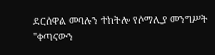ደርሰዋል መባሉን ተከትሎ የሶማሊያ መንግሥት "ቀጣናውን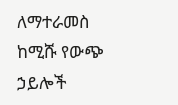ለማተራመስ ከሚሹ የውጭ ኃይሎች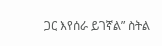ጋር እየሰራ ይገኛል” ስትል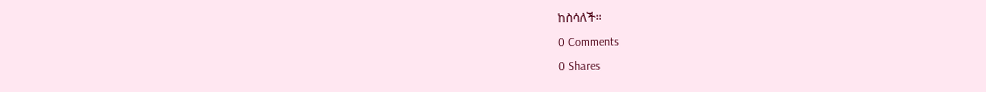ከስሳለች።
0 Comments
0 Shares